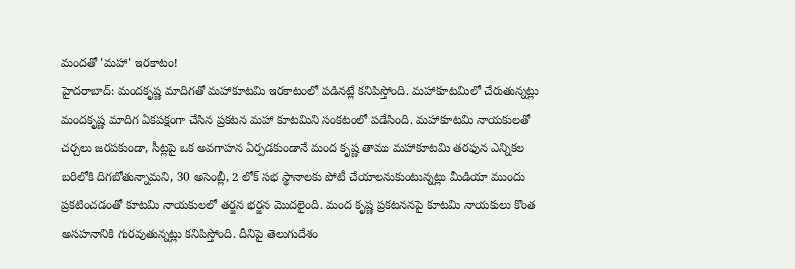మందతో 'మహా' ఇరకాటం!
హైదరాబాద్: మందకృష్ణ మాదిగతో మహాకూటమి ఇరకాటంలో పడినట్లే కనిపిస్తోంది. మహాకూటమిలో చేరుతున్నట్లు మందకృష్ణ మాదిగ ఏకపక్షంగా చేసిన ప్రకటన మహా కూటమిని సంకటంలో పడేసింది. మహాకూటమి నాయకులతో చర్చలు జరపకుండా, సీట్లపై ఒక అవగాహన ఏర్పడకుండానే మంద కృష్ణ తాము మహాకూటమి తరఫున ఎన్నికల బరిలోకి దిగబోతున్నామని, 30 అసెంబ్లీ, 2 లోక్ సభ స్థానాలకు పోటీ చేయాలనుకుంటున్నట్లు మీడియా ముందు ప్రకటించడంతో కూటమి నాయకులలో తర్జన భర్జన మొదలైంది. మంద కృష్ణ ప్రకటననపై కూటమి నాయకులు కొంత అసహనానికి గురవుతున్నట్లు కనిపిస్తోంది. దీనిపై తెలుగుదేశం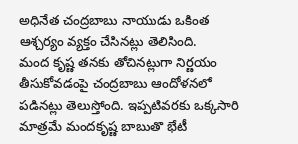అధినేత చంద్రబాబు నాయుడు ఒకింత ఆశ్చర్యం వ్యక్తం చేసినట్లు తెలిసింది.
మంద కృష్ణ తనకు తోచినట్లుగా నిర్ణయం తీసుకోవడంపై చంద్రబాబు ఆందోళనలో పడినట్లు తెలుస్తోంది. ఇప్పటివరకు ఒక్కసారి మాత్రమే మందకృష్ణ బాబుతొ భేటీ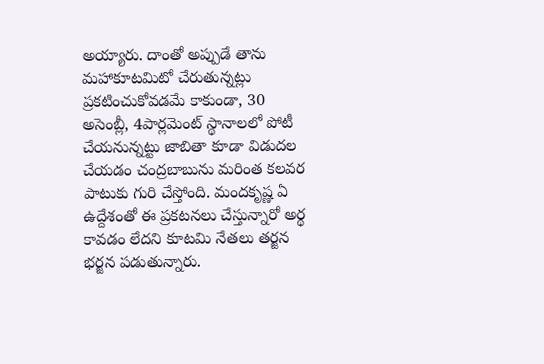అయ్యారు. దాంతో అప్పుడే తాను మహాకూటమిటో చేరుతున్నట్లు ప్రకటించుకోవడమే కాకుండా, 30 అసెంబ్లీ, 4పార్లమెంట్ స్థానాలలో పోటీ చేయనున్నట్టు జాబితా కూడా విడుదల చేయడం చంద్రబాబును మరింత కలవర పాటుకు గురి చేస్తోంది. మందకృష్ణ ఏ ఉద్దేశంతో ఈ ప్రకటనలు చేస్తున్నారో అర్థ కావడం లేదని కూటమి నేతలు తర్జన భర్జన పడుతున్నారు.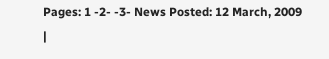Pages: 1 -2- -3- News Posted: 12 March, 2009
|